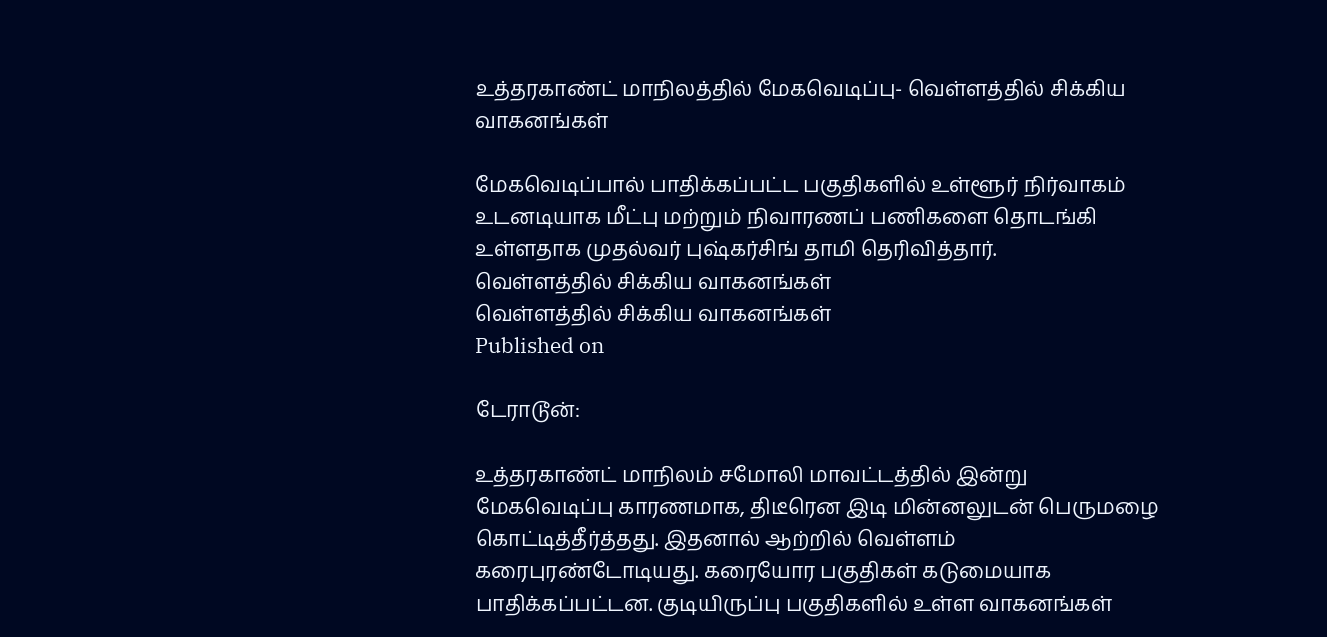உத்தரகாண்ட் மாநிலத்தில் மேகவெடிப்பு- வெள்ளத்தில் சிக்கிய வாகனங்கள்

மேகவெடிப்பால் பாதிக்கப்பட்ட பகுதிகளில் உள்ளூர் நிர்வாகம் உடனடியாக மீட்பு மற்றும் நிவாரணப் பணிகளை தொடங்கி உள்ளதாக முதல்வர் புஷ்கர்சிங் தாமி தெரிவித்தார்.
வெள்ளத்தில் சிக்கிய வாகனங்கள்
வெள்ளத்தில் சிக்கிய வாகனங்கள்
Published on

டேராடூன்:

உத்தரகாண்ட் மாநிலம் சமோலி மாவட்டத்தில் இன்று மேகவெடிப்பு காரணமாக, திடீரென இடி மின்னலுடன் பெருமழை கொட்டித்தீர்த்தது. இதனால் ஆற்றில் வெள்ளம் கரைபுரண்டோடியது. கரையோர பகுதிகள் கடுமையாக பாதிக்கப்பட்டன. குடியிருப்பு பகுதிகளில் உள்ள வாகனங்கள்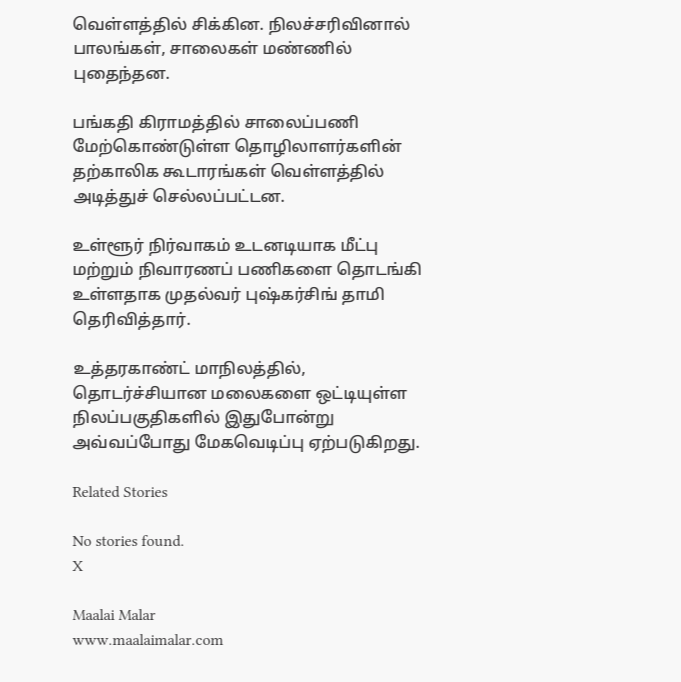வெள்ளத்தில் சிக்கின. நிலச்சரிவினால் பாலங்கள், சாலைகள் மண்ணில் புதைந்தன.

பங்கதி கிராமத்தில் சாலைப்பணி மேற்கொண்டுள்ள தொழிலாளர்களின் தற்காலிக கூடாரங்கள் வெள்ளத்தில் அடித்துச் செல்லப்பட்டன.

உள்ளூர் நிர்வாகம் உடனடியாக மீட்பு மற்றும் நிவாரணப் பணிகளை தொடங்கி உள்ளதாக முதல்வர் புஷ்கர்சிங் தாமி தெரிவித்தார்.

உத்தரகாண்ட் மாநிலத்தில், தொடர்ச்சியான மலைகளை ஒட்டியுள்ள நிலப்பகுதிகளில் இதுபோன்று அவ்வப்போது மேகவெடிப்பு ஏற்படுகிறது.

Related Stories

No stories found.
X

Maalai Malar
www.maalaimalar.com